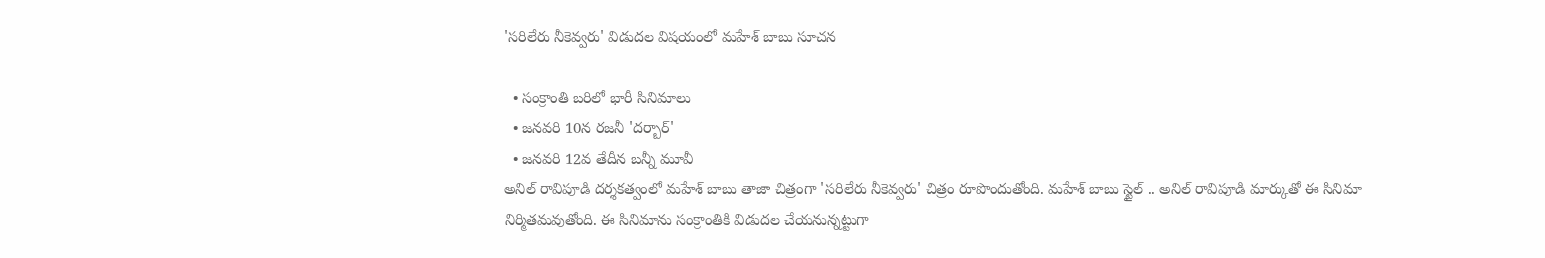'సరిలేరు నీకెవ్వరు' విడుదల విషయంలో మహేశ్ బాబు సూచన

  • సంక్రాంతి బరిలో భారీ సినిమాలు
  • జనవరి 10న రజనీ 'దర్బార్'
  • జనవరి 12వ తేదీన బన్నీ మూవీ
అనిల్ రావిపూడి దర్శకత్వంలో మహేశ్ బాబు తాజా చిత్రంగా 'సరిలేరు నీకెవ్వరు' చిత్రం రూపొందుతోంది. మహేశ్ బాబు స్టైల్ .. అనిల్ రావిపూడి మార్కుతో ఈ సినిమా నిర్మితమవుతోంది. ఈ సినిమాను సంక్రాంతికి విడుదల చేయనున్నట్టుగా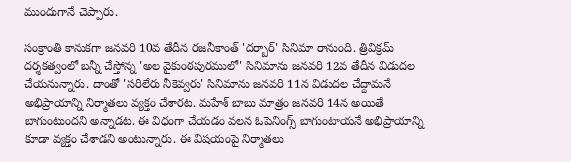ముందుగానే చెప్పారు.

సంక్రాంతి కానుకగా జనవరి 10వ తేదీన రజనీకాంత్ 'దర్బార్' సినిమా రానుంది. త్రివిక్రమ్ దర్శకత్వంలో బన్నీ చేస్తోన్న 'అల వైకుంఠపురములో' సినిమాను జనవరి 12వ తేదీన విడుదల చేయనున్నారు. దాంతో 'సరిలేరు నీకెవ్వరు' సినిమాను జనవరి 11న విడుదల చేద్దామనే అభిప్రాయాన్ని నిర్మాతలు వ్యక్తం చేశారట. మహేశ్ బాబు మాత్రం జనవరి 14న అయితే బాగుంటుందని అన్నాడట. ఈ విధంగా చేయడం వలన ఓపెనింగ్స్ బాగుంటాయనే అభిప్రాయాన్ని కూడా వ్యక్తం చేశాడని అంటున్నారు. ఈ విషయంపై నిర్మాతలు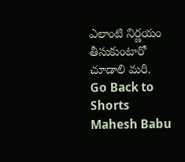ఎలాంటి నిర్ణయం తీసుకుంటారో చూడాలి మరి.
Go Back to Shorts
Mahesh Babu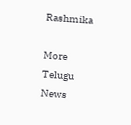Rashmika

More Telugu News